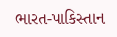ભારત-પાકિસ્તાન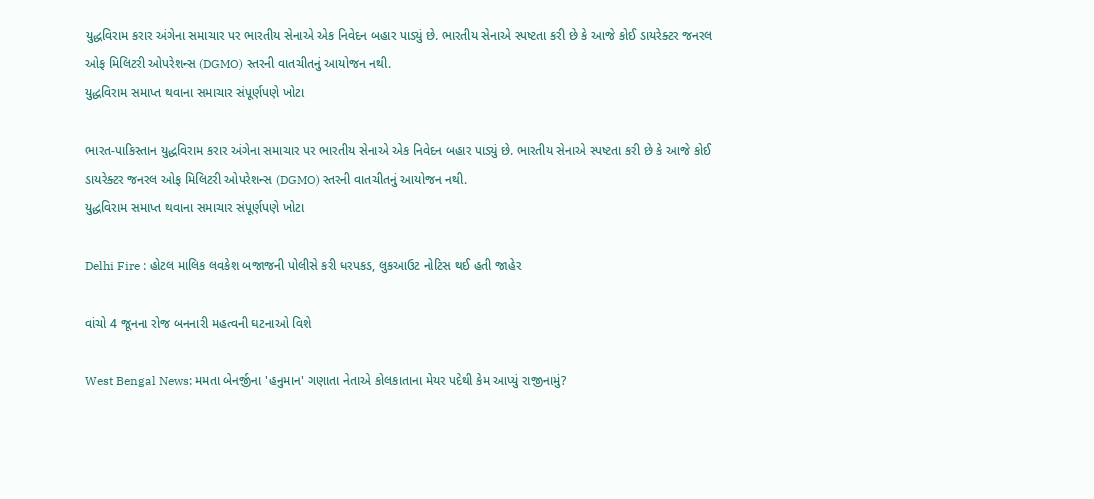યુદ્ધવિરામ કરાર અંગેના સમાચાર પર ભારતીય સેનાએ એક નિવેદન બહાર પાડ્યું છે. ભારતીય સેનાએ સ્પષ્ટતા કરી છે કે આજે કોઈ ડાયરેક્ટર જનરલ ઓફ મિલિટરી ઓપરેશન્સ (DGMO) સ્તરની વાતચીતનું આયોજન નથી.
યુદ્ધવિરામ સમાપ્ત થવાના સમાચાર સંપૂર્ણપણે ખોટા

ભારત-પાકિસ્તાન યુદ્ધવિરામ કરાર અંગેના સમાચાર પર ભારતીય સેનાએ એક નિવેદન બહાર પાડ્યું છે. ભારતીય સેનાએ સ્પષ્ટતા કરી છે કે આજે કોઈ ડાયરેક્ટર જનરલ ઓફ મિલિટરી ઓપરેશન્સ (DGMO) સ્તરની વાતચીતનું આયોજન નથી.
યુદ્ધવિરામ સમાપ્ત થવાના સમાચાર સંપૂર્ણપણે ખોટા

Delhi Fire : હોટલ માલિક લવકેશ બજાજની પોલીસે કરી ધરપકડ, લુકઆઉટ નોટિસ થઈ હતી જાહેર

વાંચો 4 જૂનના રોજ બનનારી મહત્વની ઘટનાઓ વિશે

West Bengal News: મમતા બેનર્જીના 'હનુમાન' ગણાતા નેતાએ કોલકાતાના મેયર પદેથી કેમ આપ્યું રાજીનામું?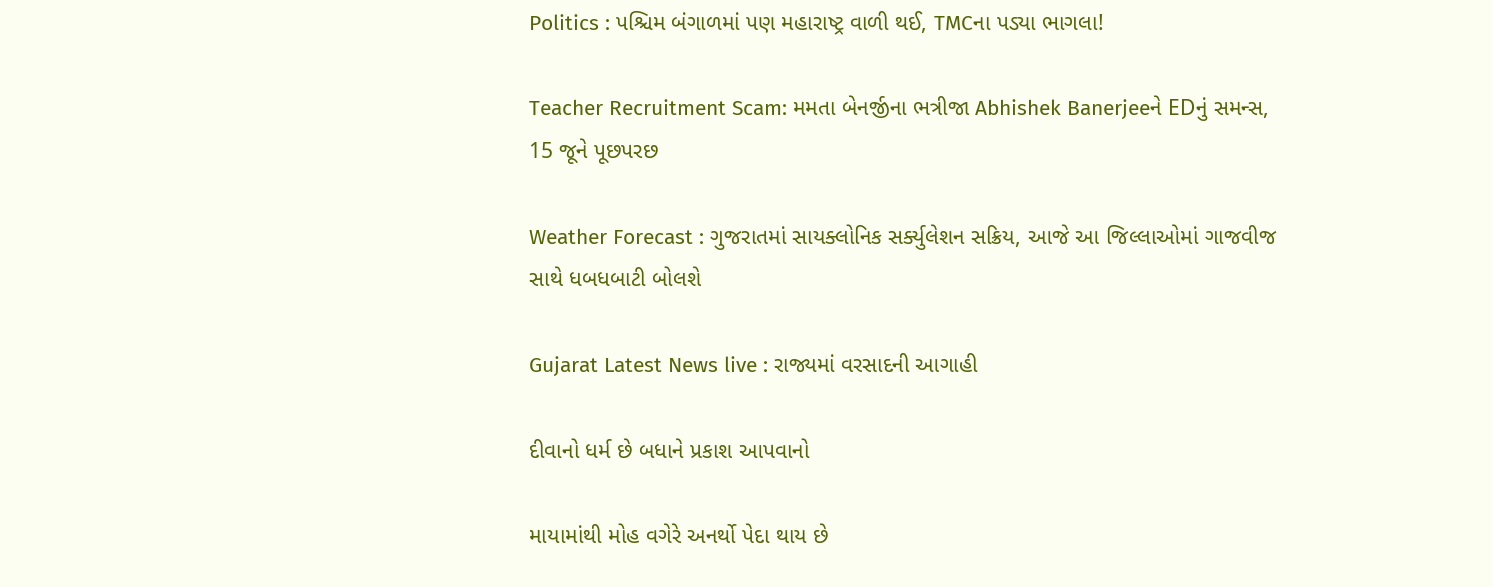Politics : પશ્ચિમ બંગાળમાં પણ મહારાષ્ટ્ર વાળી થઈ, TMCના પડ્યા ભાગલા!

Teacher Recruitment Scam: મમતા બેનર્જીના ભત્રીજા Abhishek Banerjeeને EDનું સમન્સ, 15 જૂને પૂછપરછ

Weather Forecast : ગુજરાતમાં સાયક્લોનિક સર્ક્યુલેશન સક્રિય, આજે આ જિલ્લાઓમાં ગાજવીજ સાથે ધબધબાટી બોલશે

Gujarat Latest News live : રાજ્યમાં વરસાદની આગાહી

દીવાનો ધર્મ છે બધાને પ્રકાશ આપવાનો

માયામાંથી મોહ વગેરે અનર્થો પેદા થાય છે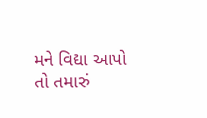મને વિદ્યા આપો તો તમારું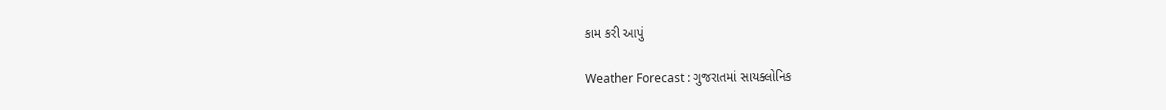કામ કરી આપું

Weather Forecast : ગુજરાતમાં સાયક્લોનિક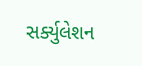સર્ક્યુલેશન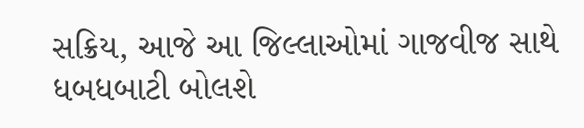સક્રિય, આજે આ જિલ્લાઓમાં ગાજવીજ સાથે ધબધબાટી બોલશે